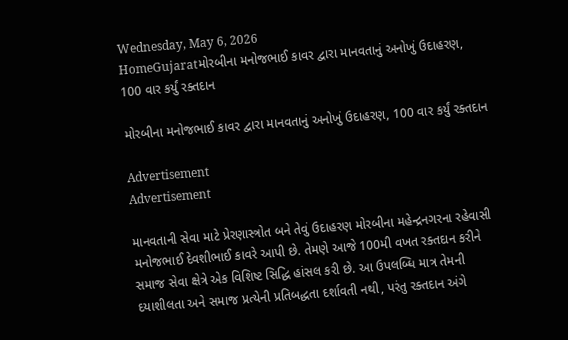Wednesday, May 6, 2026
HomeGujaratમોરબીના મનોજભાઈ કાવર દ્વારા માનવતાનું અનોખું ઉદાહરણ, 100 વાર કર્યું રક્તદાન

મોરબીના મનોજભાઈ કાવર દ્વારા માનવતાનું અનોખું ઉદાહરણ, 100 વાર કર્યું રક્તદાન

Advertisement
Advertisement

માનવતાની સેવા માટે પ્રેરણાસ્ત્રોત બને તેવું ઉદાહરણ મોરબીના મહેન્દ્રનગરના રહેવાસી મનોજભાઈ દેવશીભાઈ કાવરે આપી છે. તેમણે આજે 100મી વખત રક્તદાન કરીને સમાજ સેવા ક્ષેત્રે એક વિશિષ્ટ સિદ્ધિ હાંસલ કરી છે. આ ઉપલબ્ધિ માત્ર તેમની દયાશીલતા અને સમાજ પ્રત્યેની પ્રતિબદ્ધતા દર્શાવતી નથી, પરંતુ રક્તદાન અંગે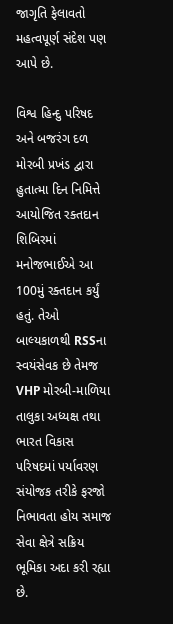જાગૃતિ ફેલાવતો મહત્વપૂર્ણ સંદેશ પણ આપે છે.

વિશ્વ હિન્દુ પરિષદ અને બજરંગ દળ મોરબી પ્રખંડ દ્વારા હુતાત્મા દિન નિમિત્તે આયોજિત રક્તદાન શિબિરમાં મનોજભાઈએ આ 100મું રક્તદાન કર્યું હતું. તેઓ બાલ્યકાળથી RSSના સ્વયંસેવક છે તેમજ VHP મોરબી-માળિયા તાલુકા અધ્યક્ષ તથા ભારત વિકાસ પરિષદમાં પર્યાવરણ સંયોજક તરીકે ફરજો નિભાવતા હોય સમાજ સેવા ક્ષેત્રે સક્રિય ભૂમિકા અદા કરી રહ્યા છે.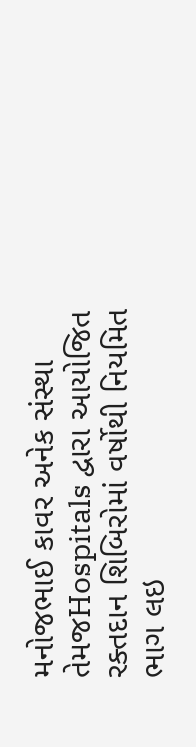મનોજભાઈ કાવર અનેક સંસ્થા તેમજHospitals દ્વારા આયોજિત રક્તદાન શિબિરોમાં વર્ષોથી નિયમિત ભાગ લઇ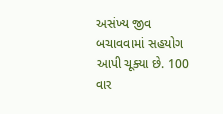અસંખ્ય જીવ બચાવવામાં સહયોગ આપી ચૂક્યા છે. 100 વાર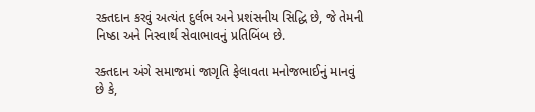રક્તદાન કરવું અત્યંત દુર્લભ અને પ્રશંસનીય સિદ્ધિ છે, જે તેમની નિષ્ઠા અને નિસ્વાર્થ સેવાભાવનું પ્રતિબિંબ છે.

રક્તદાન અંગે સમાજમાં જાગૃતિ ફેલાવતા મનોજભાઈનું માનવું છે કે,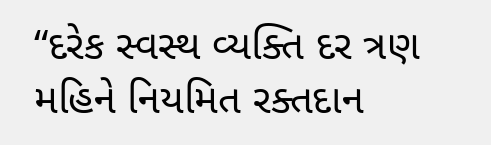“દરેક સ્વસ્થ વ્યક્તિ દર ત્રણ મહિને નિયમિત રક્તદાન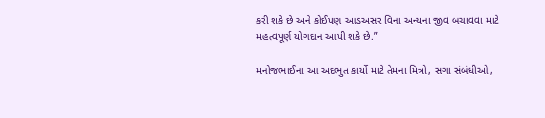કરી શકે છે અને કોઈપણ આડઅસર વિના અન્યના જીવ બચાવવા માટે મહત્વપૂર્ણ યોગદાન આપી શકે છે.”

મનોજભાઈના આ અદભુત કાર્યો માટે તેમના મિત્રો, સગા સંબંધીઓ,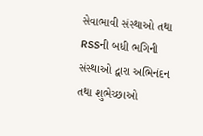સેવાભાવી સંસ્થાઓ તથા RSSની બધી ભગિની સંસ્થાઓ દ્વારા અભિનંદન તથા શુભેચ્છાઓ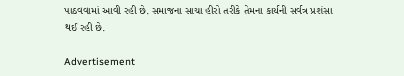પાઠવવામાં આવી રહી છે. સમાજના સાચા હીરો તરીકે તેમના કાર્યની સર્વત્ર પ્રશંસા થઈ રહી છે.

Advertisement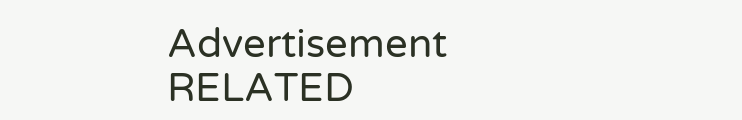Advertisement
RELATED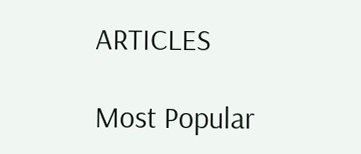ARTICLES

Most Popular